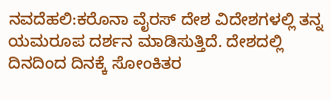ನವದೆಹಲಿ:ಕರೊನಾ ವೈರಸ್ ದೇಶ ವಿದೇಶಗಳಲ್ಲಿ ತನ್ನ ಯಮರೂಪ ದರ್ಶನ ಮಾಡಿಸುತ್ತಿದೆ. ದೇಶದಲ್ಲಿ ದಿನದಿಂದ ದಿನಕ್ಕೆ ಸೋಂಕಿತರ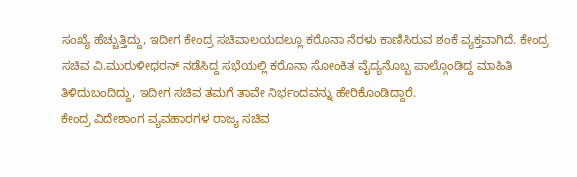ಸಂಖ್ಯೆ ಹೆಚ್ಚುತ್ತಿದ್ದು, ಇದೀಗ ಕೇಂದ್ರ ಸಚಿವಾಲಯದಲ್ಲೂ ಕರೊನಾ ನೆರಳು ಕಾಣಿಸಿರುವ ಶಂಕೆ ವ್ಯಕ್ತವಾಗಿದೆ. ಕೇಂದ್ರ ಸಚಿವ ವಿ.ಮುರುಳೀಧರನ್ ನಡೆಸಿದ್ದ ಸಭೆಯಲ್ಲಿ ಕರೊನಾ ಸೋಂಕಿತ ವೈದ್ಯನೊಬ್ಬ ಪಾಲ್ಗೊಂಡಿದ್ದ ಮಾಹಿತಿ ತಿಳಿದುಬಂದಿದ್ದು, ಇದೀಗ ಸಚಿವ ತಮಗೆ ತಾವೇ ನಿರ್ಭಂದವನ್ನು ಹೇರಿಕೊಂಡಿದ್ದಾರೆ.
ಕೇಂದ್ರ ವಿದೇಶಾಂಗ ವ್ಯವಹಾರಗಳ ರಾಜ್ಯ ಸಚಿವ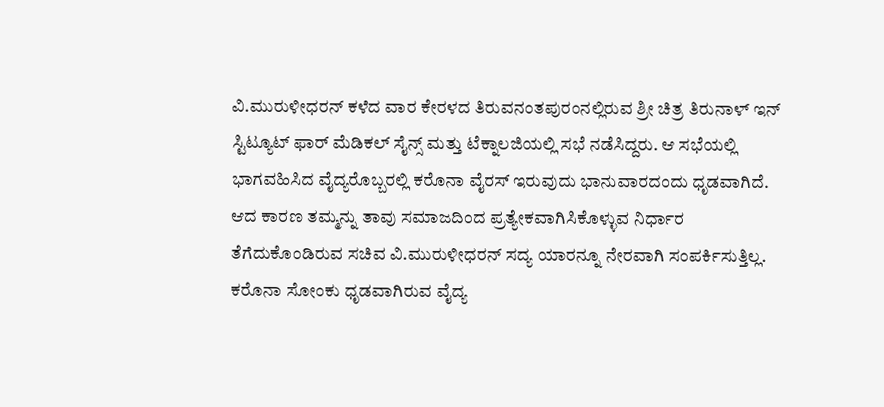ವಿ.ಮುರುಳೀಧರನ್ ಕಳೆದ ವಾರ ಕೇರಳದ ತಿರುವನಂತಪುರಂನಲ್ಲಿರುವ ಶ್ರೀ ಚಿತ್ರ ತಿರುನಾಳ್ ಇನ್ ಸ್ಟಿಟ್ಯೂಟ್ ಫಾರ್ ಮೆಡಿಕಲ್ ಸೈನ್ಸ್ ಮತ್ತು ಟೆಕ್ನಾಲಜಿಯಲ್ಲಿ ಸಭೆ ನಡೆಸಿದ್ದರು. ಆ ಸಭೆಯಲ್ಲಿ ಭಾಗವಹಿಸಿದ ವೈದ್ಯರೊಬ್ಬರಲ್ಲಿ ಕರೊನಾ ವೈರಸ್ ಇರುವುದು ಭಾನುವಾರದಂದು ಧೃಡವಾಗಿದೆ. ಆದ ಕಾರಣ ತಮ್ಮನ್ನು ತಾವು ಸಮಾಜದಿಂದ ಪ್ರತ್ಯೇಕವಾಗಿಸಿಕೊಳ್ಳುವ ನಿರ್ಧಾರ ತೆಗೆದುಕೊಂಡಿರುವ ಸಚಿವ ವಿ.ಮುರುಳೀಧರನ್ ಸದ್ಯ ಯಾರನ್ನೂ ನೇರವಾಗಿ ಸಂಪರ್ಕಿಸುತ್ತಿಲ್ಲ.
ಕರೊನಾ ಸೋಂಕು ಧೃಡವಾಗಿರುವ ವೈದ್ಯ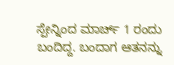ಸ್ಪೇನ್ನಿಂದ ಮಾರ್ಚ್ 1 ರಂದು ಬಂದಿದ್ದ. ಬಂದಾಗ ಆತನನ್ನು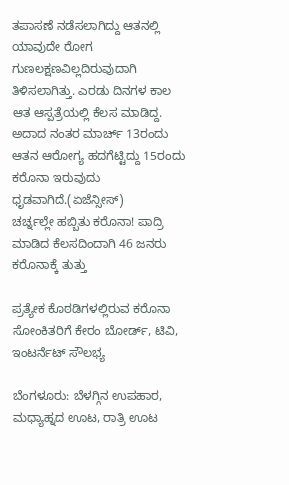ತಪಾಸಣೆ ನಡೆಸಲಾಗಿದ್ದು ಆತನಲ್ಲಿ ಯಾವುದೇ ರೋಗ ಗುಣಲಕ್ಷಣವಿಲ್ಲದಿರುವುದಾಗಿ ತಿಳಿಸಲಾಗಿತ್ತು. ಎರಡು ದಿನಗಳ ಕಾಲ ಆತ ಆಸ್ಪತ್ರೆಯಲ್ಲಿ ಕೆಲಸ ಮಾಡಿದ್ದ. ಅದಾದ ನಂತರ ಮಾರ್ಚ್ 13ರಂದು ಆತನ ಆರೋಗ್ಯ ಹದಗೆಟ್ಟಿದ್ದು 15ರಂದು ಕರೊನಾ ಇರುವುದು ಧೃಡವಾಗಿದೆ.(ಏಜೆನ್ಸೀಸ್)
ಚರ್ಚ್ನಲ್ಲೇ ಹಬ್ಬಿತು ಕರೊನಾ! ಪಾದ್ರಿ ಮಾಡಿದ ಕೆಲಸದಿಂದಾಗಿ 46 ಜನರು ಕರೊನಾಕ್ಕೆ ತುತ್ತು

ಪ್ರತ್ಯೇಕ ಕೊಠಡಿಗಳಲ್ಲಿರುವ ಕರೊನಾ ಸೋಂಕಿತರಿಗೆ ಕೇರಂ ಬೋರ್ಡ್, ಟಿವಿ, ಇಂಟರ್ನೆಟ್ ಸೌಲಭ್ಯ

ಬೆಂಗಳೂರು: ಬೆಳಗ್ಗಿನ ಉಪಹಾರ, ಮಧ್ಯಾಹ್ನದ ಊಟ, ರಾತ್ರಿ ಊಟ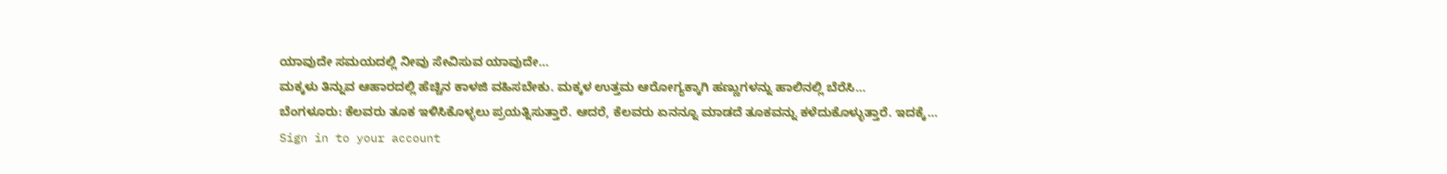ಯಾವುದೇ ಸಮಯದಲ್ಲಿ ನೀವು ಸೇವಿಸುವ ಯಾವುದೇ…
ಮಕ್ಕಳು ತಿನ್ನುವ ಆಹಾರದಲ್ಲಿ ಹೆಚ್ಚಿನ ಕಾಳಜಿ ವಹಿಸಬೇಕು. ಮಕ್ಕಳ ಉತ್ತಮ ಆರೋಗ್ಯಕ್ಕಾಗಿ ಹಣ್ಣುಗಳನ್ನು ಹಾಲಿನಲ್ಲಿ ಬೆರೆಸಿ…
ಬೆಂಗಳೂರು: ಕೆಲವರು ತೂಕ ಇಳಿಸಿಕೊಳ್ಳಲು ಪ್ರಯತ್ನಿಸುತ್ತಾರೆ. ಆದರೆ, ಕೆಲವರು ಏನನ್ನೂ ಮಾಡದೆ ತೂಕವನ್ನು ಕಳೆದುಕೊಳ್ಳುತ್ತಾರೆ. ಇದಕ್ಕೆ…
Sign in to your account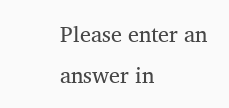Please enter an answer in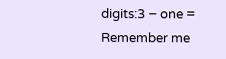digits:3 − one =
Remember me